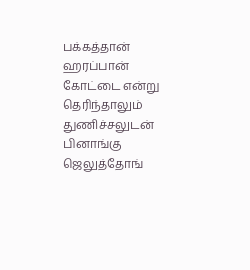பக்கத்தான் ஹரப்பான் கோட்டை என்று தெரிந்தாலும் துணிச்சலுடன் பினாங்கு ஜெலுத்தோங்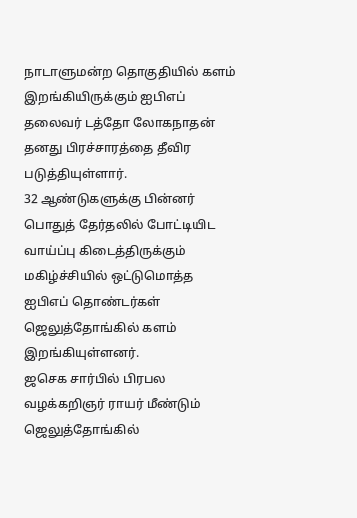நாடாளுமன்ற தொகுதியில் களம் இறங்கியிருக்கும் ஐபிஎப் தலைவர் டத்தோ லோகநாதன் தனது பிரச்சாரத்தை தீவிர படுத்தியுள்ளார்.
32 ஆண்டுகளுக்கு பின்னர் பொதுத் தேர்தலில் போட்டியிட வாய்ப்பு கிடைத்திருக்கும் மகிழ்ச்சியில் ஒட்டுமொத்த ஐபிஎப் தொண்டர்கள் ஜெலுத்தோங்கில் களம் இறங்கியுள்ளனர்.
ஜசெக சார்பில் பிரபல வழக்கறிஞர் ராயர் மீண்டும் ஜெலுத்தோங்கில்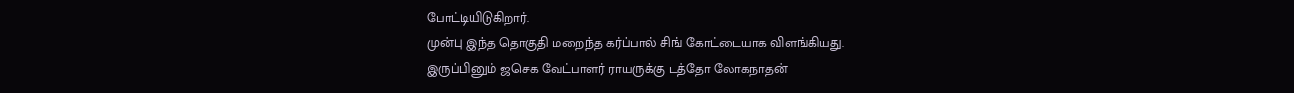போட்டியிடுகிறார்.
முன்பு இந்த தொகுதி மறைந்த கர்ப்பால் சிங் கோட்டையாக விளங்கியது.
இருப்பினும் ஜசெக வேட்பாளர் ராயருக்கு டத்தோ லோகநாதன்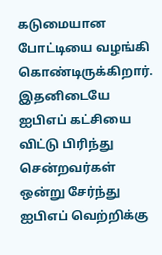கடுமையான போட்டியை வழங்கி கொண்டிருக்கிறார்.
இதனிடையே ஐபிஎப் கட்சியை விட்டு பிரிந்து சென்றவர்கள் ஒன்று சேர்ந்து ஐபிஎப் வெற்றிக்கு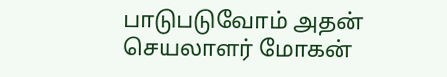பாடுபடுவோம் அதன் செயலாளர் மோகன்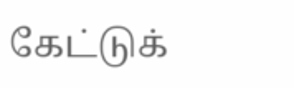கேட்டுக்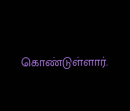கொண்டுள்ளார்.